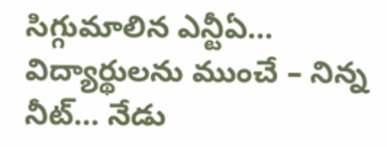సిగ్గుమాలిన ఎన్టీఏ… విద్యార్థులను ముంచే – నిన్న నీట్… నేడు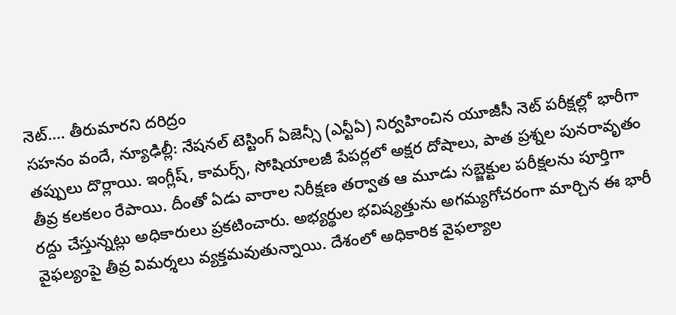నెట్…. తీరుమారని దరిద్రం
సహనం వందే, న్యూఢిల్లీ: నేషనల్ టెస్టింగ్ ఏజెన్సీ (ఎన్టీఏ) నిర్వహించిన యూజీసీ నెట్ పరీక్షల్లో భారీగా తప్పులు దొర్లాయి. ఇంగ్లీష్, కామర్స్, సోషియాలజీ పేపర్లలో అక్షర దోషాలు, పాత ప్రశ్నల పునరావృతం తీవ్ర కలకలం రేపాయి. దీంతో ఏడు వారాల నిరీక్షణ తర్వాత ఆ మూడు సబ్జెక్టుల పరీక్షలను పూర్తిగా రద్దు చేస్తున్నట్లు అధికారులు ప్రకటించారు. అభ్యర్థుల భవిష్యత్తును అగమ్యగోచరంగా మార్చిన ఈ భారీ వైఫల్యంపై తీవ్ర విమర్శలు వ్యక్తమవుతున్నాయి. దేశంలో అధికారిక వైఫల్యాల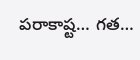పరాకాష్ట… గత…